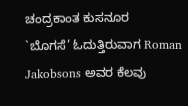ಚಂದ್ರಕಾಂತ ಕುಸನೂರ
`ಬೊಗಸೆ’ ಓದುತ್ತಿರುವಾಗ Roman Jakobsons ಅವರ ಕೆಲವು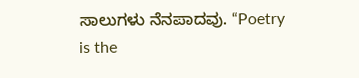ಸಾಲುಗಳು ನೆನಪಾದವು. “Poetry is the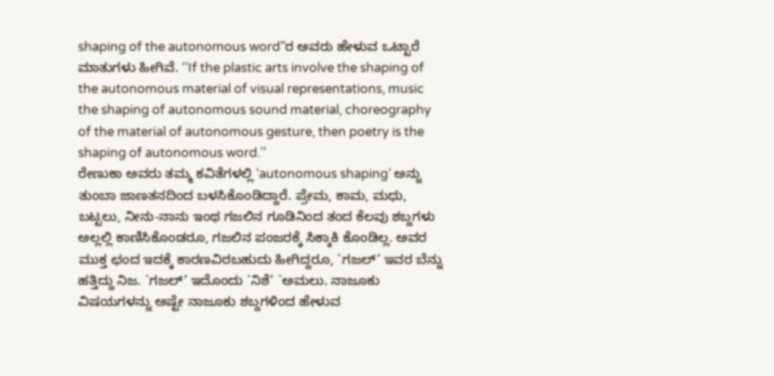shaping of the autonomous word”ರ ಅವರು ಹೇಳುವ ಒಟ್ಟಾರೆ ಮಾತುಗಳು ಹೀಗಿವೆ. ‘’If the plastic arts involve the shaping of the autonomous material of visual representations, music the shaping of autonomous sound material, choreography of the material of autonomous gesture, then poetry is the shaping of autonomous word.’’
ರೇಣುಕಾ ಅವರು ತಮ್ಮ ಕವಿತೆಗಳಲ್ಲಿ ‘autonomous shaping’ ಅನ್ನು ತುಂಬಾ ಜಾಣತನದಿಂದ ಬಳಸಿಕೊಂಡಿದ್ದಾರೆ. ಪ್ರೇಮ, ಕಾಮ, ಮಧು, ಬಟ್ಟಲು, ನೀನು-ನಾನು ಇಂಥ ಗಜಲಿನ ಗೂಡಿನಿಂದ ತಂದ ಕೆಲವು ಶಬ್ದಗಳು ಅಲ್ಲಲ್ಲಿ ಕಾಣಿಸಿಕೊಂಡರೂ, ಗಜಲಿನ ಪಂಜರಕ್ಕೆ ಸಿಕ್ಕಾಕಿ ಕೊಂಡಿಲ್ಲ. ಅವರ ಮುಕ್ತ ಛಂದ ಇದಕ್ಕೆ ಕಾರಣವಿರಬಹುದು ಹೀಗಿದ್ದರೂ, `ಗಜಲ್’ ಇವರ ಬೆನ್ನು ಹತ್ತಿದ್ದು ನಿಜ. `ಗಜಲ್’ ಇದೊಂದು `ನಿಶೆ’ `ಅಮಲು. ನಾಜೂಕು ವಿಷಯಗಳನ್ನು ಅಷ್ಟೇ ನಾಜೂಕು ಶಬ್ದಗಳಿಂದ ಹೇಳುವ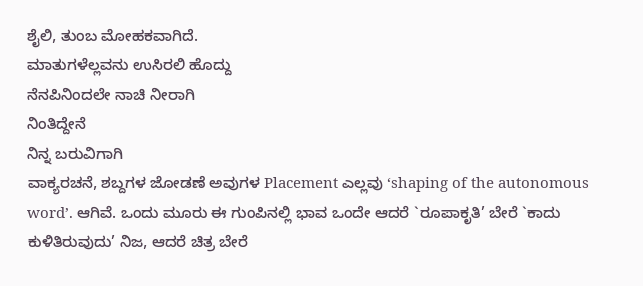ಶೈಲಿ, ತುಂಬ ಮೋಹಕವಾಗಿದೆ.
ಮಾತುಗಳೆಲ್ಲವನು ಉಸಿರಲಿ ಹೊದ್ದು
ನೆನಪಿನಿಂದಲೇ ನಾಚಿ ನೀರಾಗಿ
ನಿಂತಿದ್ದೇನೆ
ನಿನ್ನ ಬರುವಿಗಾಗಿ
ವಾಕ್ಯರಚನೆ, ಶಬ್ದಗಳ ಜೋಡಣೆ ಅವುಗಳ Placement ಎಲ್ಲವು ‘shaping of the autonomous word’. ಆಗಿವೆ. ಒಂದು ಮೂರು ಈ ಗುಂಪಿನಲ್ಲಿ ಭಾವ ಒಂದೇ ಆದರೆ `ರೂಪಾಕೃತಿ’ ಬೇರೆ `ಕಾದು ಕುಳಿತಿರುವುದು’ ನಿಜ, ಆದರೆ ಚಿತ್ರ ಬೇರೆ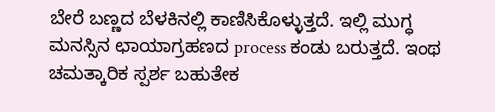ಬೇರೆ ಬಣ್ಣದ ಬೆಳಕಿನಲ್ಲಿ ಕಾಣಿಸಿಕೊಳ್ಳುತ್ತದೆ. ಇಲ್ಲಿ ಮುಗ್ಧ ಮನಸ್ಸಿನ ಛಾಯಾಗ್ರಹಣದ process ಕಂಡು ಬರುತ್ತದೆ. ಇಂಥ ಚಮತ್ಕಾರಿಕ ಸ್ಪರ್ಶ ಬಹುತೇಕ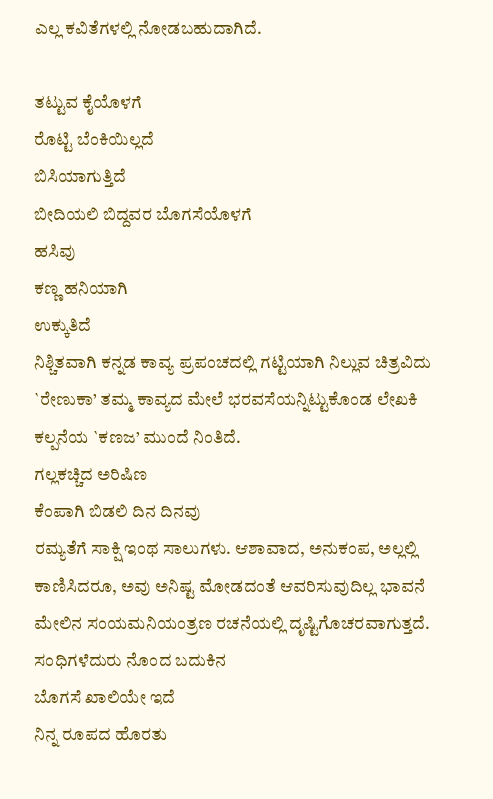ಎಲ್ಲ ಕವಿತೆಗಳಲ್ಲಿ ನೋಡಬಹುದಾಗಿದೆ.

ತಟ್ಟುವ ಕೈಯೊಳಗೆ
ರೊಟ್ಟಿ ಬೆಂಕಿಯಿಲ್ಲದೆ
ಬಿಸಿಯಾಗುತ್ತಿದೆ
ಬೀದಿಯಲಿ ಬಿದ್ದವರ ಬೊಗಸೆಯೊಳಗೆ
ಹಸಿವು
ಕಣ್ಣ ಹನಿಯಾಗಿ
ಉಕ್ಕುತಿದೆ
ನಿಶ್ಚಿತವಾಗಿ ಕನ್ನಡ ಕಾವ್ಯ ಪ್ರಪಂಚದಲ್ಲಿ ಗಟ್ಟಿಯಾಗಿ ನಿಲ್ಲುವ ಚಿತ್ರವಿದು `ರೇಣುಕಾ’ ತಮ್ಮ ಕಾವ್ಯದ ಮೇಲೆ ಭರವಸೆಯನ್ನಿಟ್ಟುಕೊಂಡ ಲೇಖಕಿ ಕಲ್ಪನೆಯ `ಕಣಜ’ ಮುಂದೆ ನಿಂತಿದೆ.
ಗಲ್ಲಕಚ್ಚಿದ ಅರಿಷಿಣ
ಕೆಂಪಾಗಿ ಬಿಡಲಿ ದಿನ ದಿನವು
ರಮ್ಯತೆಗೆ ಸಾಕ್ಷಿ ಇಂಥ ಸಾಲುಗಳು. ಆಶಾವಾದ, ಅನುಕಂಪ, ಅಲ್ಲಲ್ಲಿ ಕಾಣಿಸಿದರೂ, ಅವು ಅನಿಷ್ಟ ಮೋಡದಂತೆ ಆವರಿಸುವುದಿಲ್ಲ ಭಾವನೆ ಮೇಲಿನ ಸಂಯಮನಿಯಂತ್ರಣ ರಚನೆಯಲ್ಲಿ ದೃಷ್ಟಿಗೊಚರವಾಗುತ್ತದೆ.
ಸಂಧಿಗಳೆದುರು ನೊಂದ ಬದುಕಿನ
ಬೊಗಸೆ ಖಾಲಿಯೇ ಇದೆ
ನಿನ್ನ ರೂಪದ ಹೊರತು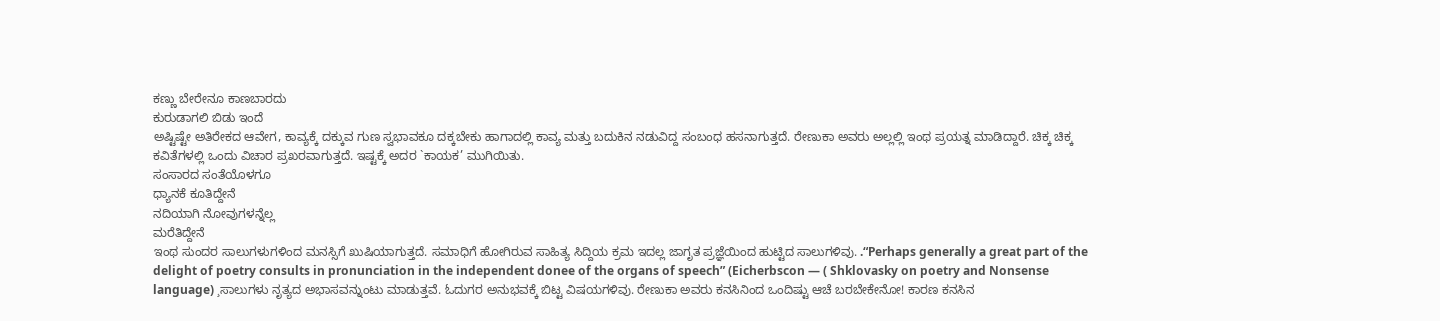ಕಣ್ಣು ಬೇರೇನೂ ಕಾಣಬಾರದು
ಕುರುಡಾಗಲಿ ಬಿಡು ಇಂದೆ
ಅಷ್ಟಿಷ್ಟೇ ಅತಿರೇಕದ ಆವೇಗ, ಕಾವ್ಯಕ್ಕೆ ದಕ್ಕುವ ಗುಣ ಸ್ವಭಾವಕೂ ದಕ್ಕಬೇಕು ಹಾಗಾದಲ್ಲಿ ಕಾವ್ಯ ಮತ್ತು ಬದುಕಿನ ನಡುವಿದ್ದ ಸಂಬಂಧ ಹಸನಾಗುತ್ತದೆ. ರೇಣುಕಾ ಅವರು ಅಲ್ಲಲ್ಲಿ ಇಂಥ ಪ್ರಯತ್ನ ಮಾಡಿದ್ದಾರೆ. ಚಿಕ್ಕ ಚಿಕ್ಕ ಕವಿತೆಗಳಲ್ಲಿ ಒಂದು ವಿಚಾರ ಪ್ರಖರವಾಗುತ್ತದೆ. ಇಷ್ಟಕ್ಕೆ ಅದರ `ಕಾಯಕ’ ಮುಗಿಯಿತು.
ಸಂಸಾರದ ಸಂತೆಯೊಳಗೂ
ಧ್ಯಾನಕೆ ಕೂತಿದ್ದೇನೆ
ನದಿಯಾಗಿ ನೋವುಗಳನ್ನೆಲ್ಲ
ಮರೆತಿದ್ದೇನೆ
ಇಂಥ ಸುಂದರ ಸಾಲುಗಳುಗಳಿಂದ ಮನಸ್ಸಿಗೆ ಖುಷಿಯಾಗುತ್ತದೆ. ಸಮಾಧಿಗೆ ಹೋಗಿರುವ ಸಾಹಿತ್ಯ ಸಿದ್ದಿಯ ಕ್ರಮ ಇದಲ್ಲ ಜಾಗೃತ ಪ್ರಜ್ಞೆಯಿಂದ ಹುಟ್ಟಿದ ಸಾಲುಗಳಿವು. .“Perhaps generally a great part of the delight of poetry consults in pronunciation in the independent donee of the organs of speech” (Eicherbscon — ( Shklovasky on poetry and Nonsense language) ¸ಸಾಲುಗಳು ನೃತ್ಯದ ಅಭಾಸವನ್ನುಂಟು ಮಾಡುತ್ತವೆ. ಓದುಗರ ಅನುಭವಕ್ಕೆ ಬಿಟ್ಟ ವಿಷಯಗಳಿವು. ರೇಣುಕಾ ಅವರು ಕನಸಿನಿಂದ ಒಂದಿಷ್ಟು ಆಚೆ ಬರಬೇಕೇನೋ! ಕಾರಣ ಕನಸಿನ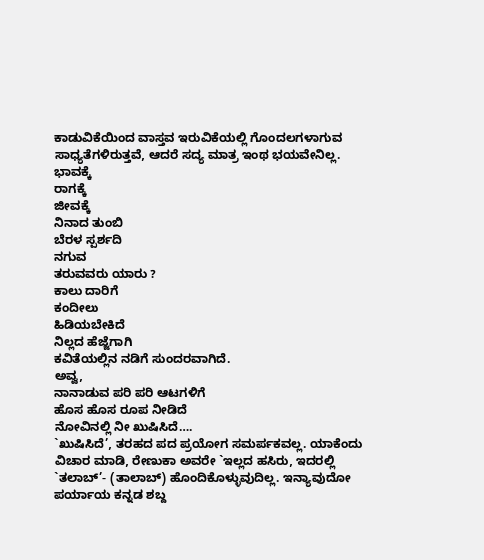ಕಾಡುವಿಕೆಯಿಂದ ವಾಸ್ತವ ಇರುವಿಕೆಯಲ್ಲಿ ಗೊಂದಲಗಳಾಗುವ ಸಾಧ್ಯತೆಗಳಿರುತ್ತವೆ, ಆದರೆ ಸದ್ಯ ಮಾತ್ರ ಇಂಥ ಭಯವೇನಿಲ್ಲ.
ಭಾವಕ್ಕೆ
ರಾಗಕ್ಕೆ
ಜೀವಕ್ಕೆ
ನಿನಾದ ತುಂಬಿ
ಬೆರಳ ಸ್ಪರ್ಶದಿ
ನಗುವ
ತರುವವರು ಯಾರು ?
ಕಾಲು ದಾರಿಗೆ
ಕಂದೀಲು
ಹಿಡಿಯಬೇಕಿದೆ
ನಿಲ್ಲದ ಹೆಜ್ಜೆಗಾಗಿ
ಕವಿತೆಯಲ್ಲಿನ ನಡಿಗೆ ಸುಂದರವಾಗಿದೆ.
ಅವ್ವ,
ನಾನಾಡುವ ಪರಿ ಪರಿ ಆಟಗಳಿಗೆ
ಹೊಸ ಹೊಸ ರೂಪ ನೀಡಿದೆ
ನೋವಿನಲ್ಲಿ ನೀ ಖುಷಿಸಿದೆ….
`ಖುಷಿಸಿದೆ’, ತರಹದ ಪದ ಪ್ರಯೋಗ ಸಮರ್ಪಕವಲ್ಲ. ಯಾಕೆಂದು ವಿಚಾರ ಮಾಡಿ, ರೇಣುಕಾ ಅವರೇ `ಇಲ್ಲದ ಹಸಿರು, ಇದರಲ್ಲಿ `ತಲಾಬ್’- (ತಾಲಾಬ್) ಹೊಂದಿಕೊಳ್ಳುವುದಿಲ್ಲ. ಇನ್ಯಾವುದೋ ಪರ್ಯಾಯ ಕನ್ನಡ ಶಬ್ದ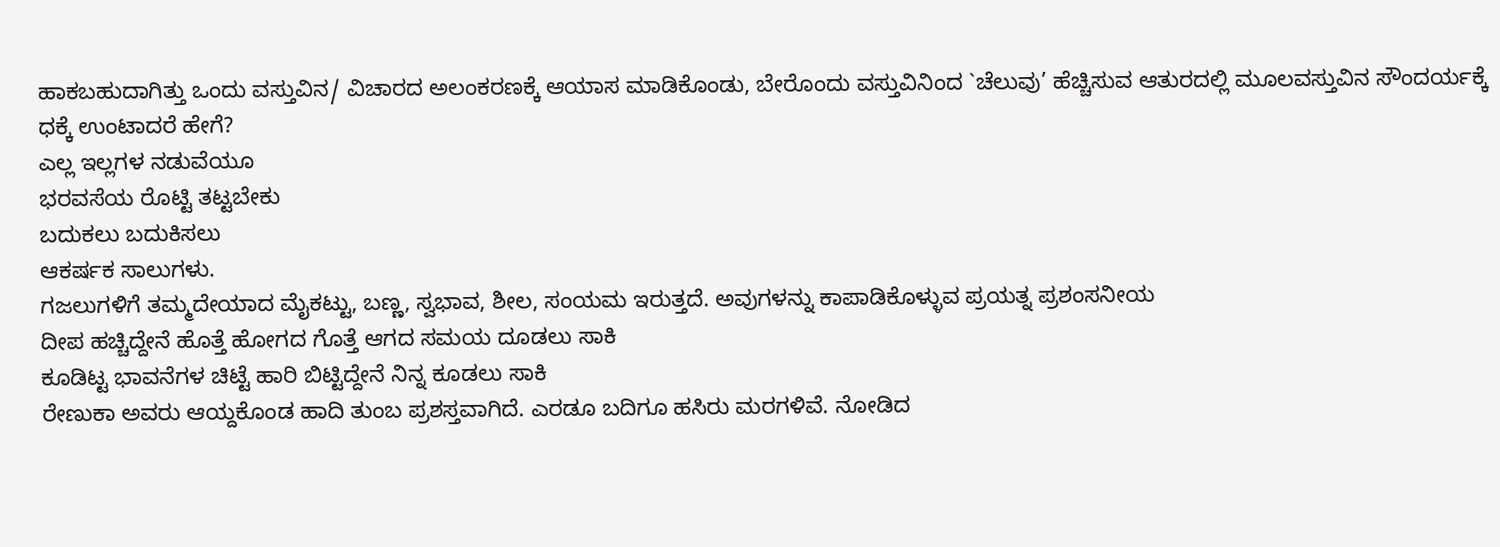ಹಾಕಬಹುದಾಗಿತ್ತು ಒಂದು ವಸ್ತುವಿನ/ ವಿಚಾರದ ಅಲಂಕರಣಕ್ಕೆ ಆಯಾಸ ಮಾಡಿಕೊಂಡು, ಬೇರೊಂದು ವಸ್ತುವಿನಿಂದ `ಚೆಲುವು’ ಹೆಚ್ಚಿಸುವ ಆತುರದಲ್ಲಿ ಮೂಲವಸ್ತುವಿನ ಸೌಂದರ್ಯಕ್ಕೆ ಧಕ್ಕೆ ಉಂಟಾದರೆ ಹೇಗೆ?
ಎಲ್ಲ ಇಲ್ಲಗಳ ನಡುವೆಯೂ
ಭರವಸೆಯ ರೊಟ್ಟಿ ತಟ್ಟಬೇಕು
ಬದುಕಲು ಬದುಕಿಸಲು
ಆಕರ್ಷಕ ಸಾಲುಗಳು.
ಗಜಲುಗಳಿಗೆ ತಮ್ಮದೇಯಾದ ಮೈಕಟ್ಟು, ಬಣ್ಣ, ಸ್ವಭಾವ, ಶೀಲ, ಸಂಯಮ ಇರುತ್ತದೆ. ಅವುಗಳನ್ನು ಕಾಪಾಡಿಕೊಳ್ಳುವ ಪ್ರಯತ್ನ ಪ್ರಶಂಸನೀಯ
ದೀಪ ಹಚ್ಚಿದ್ದೇನೆ ಹೊತ್ತೆ ಹೋಗದ ಗೊತ್ತೆ ಆಗದ ಸಮಯ ದೂಡಲು ಸಾಕಿ
ಕೂಡಿಟ್ಟ ಭಾವನೆಗಳ ಚಿಟ್ಟೆ ಹಾರಿ ಬಿಟ್ಟಿದ್ದೇನೆ ನಿನ್ನ ಕೂಡಲು ಸಾಕಿ
ರೇಣುಕಾ ಅವರು ಆಯ್ದಕೊಂಡ ಹಾದಿ ತುಂಬ ಪ್ರಶಸ್ತವಾಗಿದೆ. ಎರಡೂ ಬದಿಗೂ ಹಸಿರು ಮರಗಳಿವೆ. ನೋಡಿದ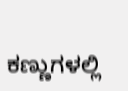ಕಣ್ಣುಗಳಲ್ಲಿ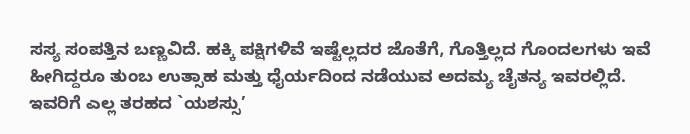ಸಸ್ಯ ಸಂಪತ್ತಿನ ಬಣ್ಣವಿದೆ. ಹಕ್ಕಿ ಪಕ್ಷಿಗಳಿವೆ ಇಷ್ಟೆಲ್ಲದರ ಜೊತೆಗೆ, ಗೊತ್ತಿಲ್ಲದ ಗೊಂದಲಗಳು ಇವೆ ಹೀಗಿದ್ದರೂ ತುಂಬ ಉತ್ಸಾಹ ಮತ್ತು ಧೈರ್ಯದಿಂದ ನಡೆಯುವ ಅದಮ್ಯ ಚೈತನ್ಯ ಇವರಲ್ಲಿದೆ. ಇವರಿಗೆ ಎಲ್ಲ ತರಹದ `ಯಶಸ್ಸು’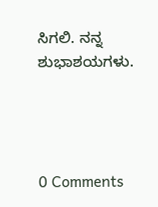ಸಿಗಲಿ. ನನ್ನ ಶುಭಾಶಯಗಳು.




0 Comments